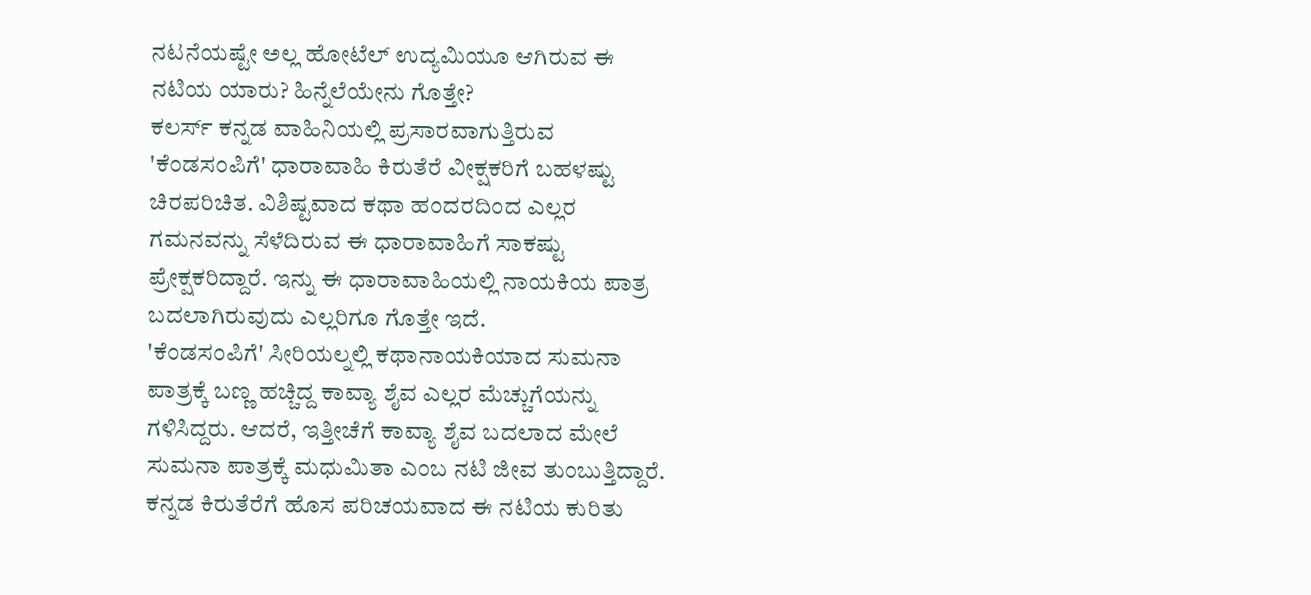ನಟನೆಯಷ್ಟೇ ಅಲ್ಲ ಹೋಟೆಲ್ ಉದ್ಯಮಿಯೂ ಆಗಿರುವ ಈ ನಟಿಯ ಯಾರು? ಹಿನ್ನೆಲೆಯೇನು ಗೊತ್ತೇ?
ಕಲರ್ಸ್ ಕನ್ನಡ ವಾಹಿನಿಯಲ್ಲಿ ಪ್ರಸಾರವಾಗುತ್ತಿರುವ 'ಕೆಂಡಸಂಪಿಗೆ' ಧಾರಾವಾಹಿ ಕಿರುತೆರೆ ವೀಕ್ಷಕರಿಗೆ ಬಹಳಷ್ಟು ಚಿರಪರಿಚಿತ. ವಿಶಿಷ್ಟವಾದ ಕಥಾ ಹಂದರದಿಂದ ಎಲ್ಲರ ಗಮನವನ್ನು ಸೆಳೆದಿರುವ ಈ ಧಾರಾವಾಹಿಗೆ ಸಾಕಷ್ಟು ಪ್ರೇಕ್ಷಕರಿದ್ದಾರೆ. ಇನ್ನು ಈ ಧಾರಾವಾಹಿಯಲ್ಲಿ ನಾಯಕಿಯ ಪಾತ್ರ ಬದಲಾಗಿರುವುದು ಎಲ್ಲರಿಗೂ ಗೊತ್ತೇ ಇದೆ.
'ಕೆಂಡಸಂಪಿಗೆ' ಸೀರಿಯಲ್ನಲ್ಲಿ ಕಥಾನಾಯಕಿಯಾದ ಸುಮನಾ ಪಾತ್ರಕ್ಕೆ ಬಣ್ಣ ಹಚ್ಚಿದ್ದ ಕಾವ್ಯಾ ಶೈವ ಎಲ್ಲರ ಮೆಚ್ಚುಗೆಯನ್ನು ಗಳಿಸಿದ್ದರು. ಆದರೆ, ಇತ್ತೀಚೆಗೆ ಕಾವ್ಯಾ ಶೈವ ಬದಲಾದ ಮೇಲೆ ಸುಮನಾ ಪಾತ್ರಕ್ಕೆ ಮಧುಮಿತಾ ಎಂಬ ನಟಿ ಜೀವ ತುಂಬುತ್ತಿದ್ದಾರೆ. ಕನ್ನಡ ಕಿರುತೆರೆಗೆ ಹೊಸ ಪರಿಚಯವಾದ ಈ ನಟಿಯ ಕುರಿತು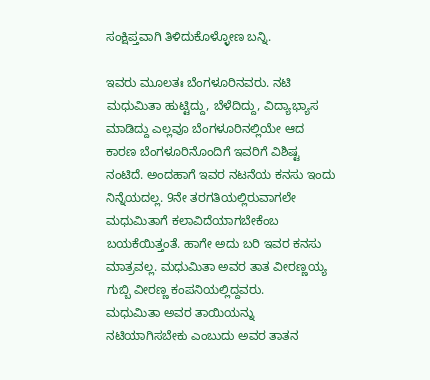ಸಂಕ್ಷಿಪ್ತವಾಗಿ ತಿಳಿದುಕೊಳ್ಳೋಣ ಬನ್ನಿ.

ಇವರು ಮೂಲತಃ ಬೆಂಗಳೂರಿನವರು. ನಟಿ ಮಧುಮಿತಾ ಹುಟ್ಟಿದ್ದು, ಬೆಳೆದಿದ್ದು, ವಿದ್ಯಾಭ್ಯಾಸ ಮಾಡಿದ್ದು ಎಲ್ಲವೂ ಬೆಂಗಳೂರಿನಲ್ಲಿಯೇ ಆದ ಕಾರಣ ಬೆಂಗಳೂರಿನೊಂದಿಗೆ ಇವರಿಗೆ ವಿಶಿಷ್ಟ ನಂಟಿದೆ. ಅಂದಹಾಗೆ ಇವರ ನಟನೆಯ ಕನಸು ಇಂದು ನಿನ್ನೆಯದಲ್ಲ. 9ನೇ ತರಗತಿಯಲ್ಲಿರುವಾಗಲೇ ಮಧುಮಿತಾಗೆ ಕಲಾವಿದೆಯಾಗಬೇಕೆಂಬ ಬಯಕೆಯಿತ್ತಂತೆ. ಹಾಗೇ ಅದು ಬರಿ ಇವರ ಕನಸು ಮಾತ್ರವಲ್ಲ. ಮಧುಮಿತಾ ಅವರ ತಾತ ವೀರಣ್ಣಯ್ಯ ಗುಬ್ಬಿ ವೀರಣ್ಣ ಕಂಪನಿಯಲ್ಲಿದ್ದವರು.
ಮಧುಮಿತಾ ಅವರ ತಾಯಿಯನ್ನು ನಟಿಯಾಗಿಸಬೇಕು ಎಂಬುದು ಅವರ ತಾತನ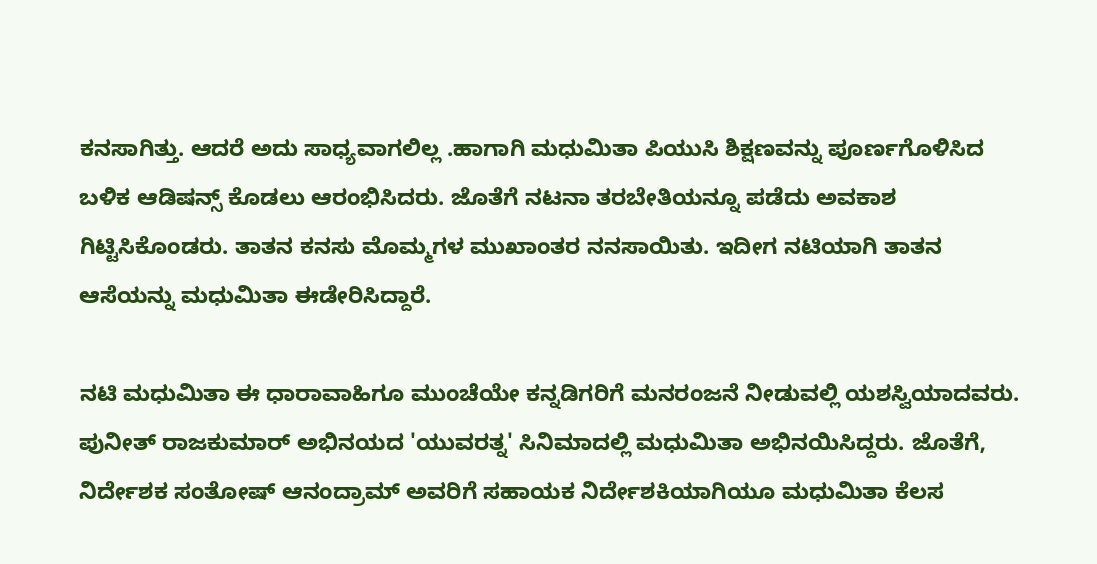ಕನಸಾಗಿತ್ತು. ಆದರೆ ಅದು ಸಾಧ್ಯವಾಗಲಿಲ್ಲ .ಹಾಗಾಗಿ ಮಧುಮಿತಾ ಪಿಯುಸಿ ಶಿಕ್ಷಣವನ್ನು ಪೂರ್ಣಗೊಳಿಸಿದ ಬಳಿಕ ಆಡಿಷನ್ಸ್ ಕೊಡಲು ಆರಂಭಿಸಿದರು. ಜೊತೆಗೆ ನಟನಾ ತರಬೇತಿಯನ್ನೂ ಪಡೆದು ಅವಕಾಶ ಗಿಟ್ಟಿಸಿಕೊಂಡರು. ತಾತನ ಕನಸು ಮೊಮ್ಮಗಳ ಮುಖಾಂತರ ನನಸಾಯಿತು. ಇದೀಗ ನಟಿಯಾಗಿ ತಾತನ ಆಸೆಯನ್ನು ಮಧುಮಿತಾ ಈಡೇರಿಸಿದ್ದಾರೆ.

ನಟಿ ಮಧುಮಿತಾ ಈ ಧಾರಾವಾಹಿಗೂ ಮುಂಚೆಯೇ ಕನ್ನಡಿಗರಿಗೆ ಮನರಂಜನೆ ನೀಡುವಲ್ಲಿ ಯಶಸ್ವಿಯಾದವರು. ಪುನೀತ್ ರಾಜಕುಮಾರ್ ಅಭಿನಯದ 'ಯುವರತ್ನ' ಸಿನಿಮಾದಲ್ಲಿ ಮಧುಮಿತಾ ಅಭಿನಯಿಸಿದ್ದರು. ಜೊತೆಗೆ, ನಿರ್ದೇಶಕ ಸಂತೋಷ್ ಆನಂದ್ರಾಮ್ ಅವರಿಗೆ ಸಹಾಯಕ ನಿರ್ದೇಶಕಿಯಾಗಿಯೂ ಮಧುಮಿತಾ ಕೆಲಸ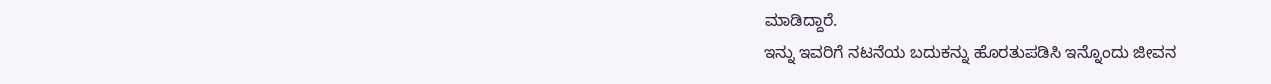ಮಾಡಿದ್ದಾರೆ.
ಇನ್ನು ಇವರಿಗೆ ನಟನೆಯ ಬದುಕನ್ನು ಹೊರತುಪಡಿಸಿ ಇನ್ನೊಂದು ಜೀವನ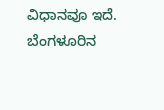ವಿಧಾನವೂ ಇದೆ. ಬೆಂಗಳೂರಿನ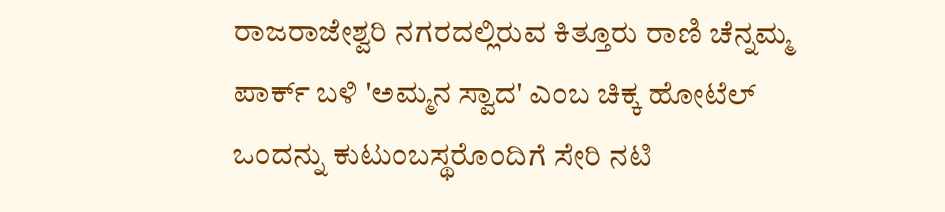ರಾಜರಾಜೇಶ್ವರಿ ನಗರದಲ್ಲಿರುವ ಕಿತ್ತೂರು ರಾಣಿ ಚೆನ್ನಮ್ಮ ಪಾರ್ಕ್ ಬಳಿ 'ಅಮ್ಮನ ಸ್ವಾದ' ಎಂಬ ಚಿಕ್ಕ ಹೋಟೆಲ್ ಒಂದನ್ನು ಕುಟುಂಬಸ್ಥರೊಂದಿಗೆ ಸೇರಿ ನಟಿ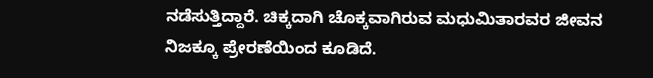ನಡೆಸುತ್ತಿದ್ದಾರೆ. ಚಿಕ್ಕದಾಗಿ ಚೊಕ್ಕವಾಗಿರುವ ಮಧುಮಿತಾರವರ ಜೀವನ ನಿಜಕ್ಕೂ ಪ್ರೇರಣೆಯಿಂದ ಕೂಡಿದೆ.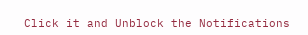Click it and Unblock the Notifications